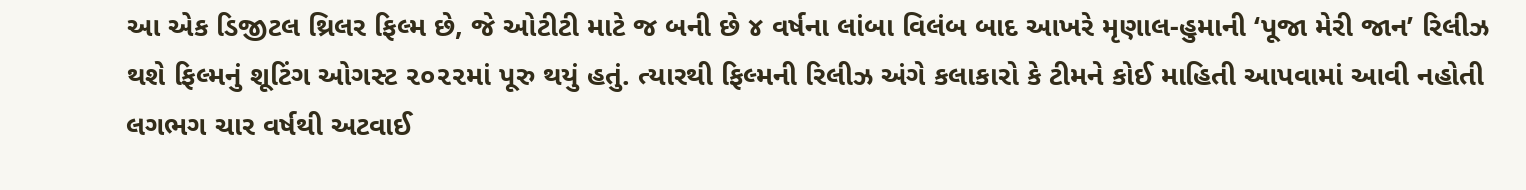આ એક ડિજીટલ થ્રિલર ફિલ્મ છે, જે ઓટીટી માટે જ બની છે ૪ વર્ષના લાંબા વિલંબ બાદ આખરે મૃણાલ-હુમાની ‘પૂજા મેરી જાન’ રિલીઝ થશે ફિલ્મનું શૂટિંગ ઓગસ્ટ ૨૦૨૨માં પૂરુ થયું હતું. ત્યારથી ફિલ્મની રિલીઝ અંગે કલાકારો કે ટીમને કોઈ માહિતી આપવામાં આવી નહોતી લગભગ ચાર વર્ષથી અટવાઈ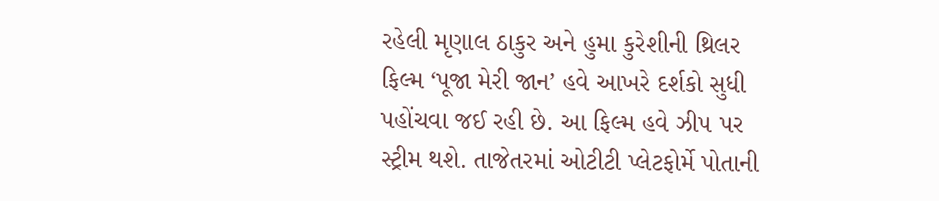રહેલી મૃણાલ ઠાકુર અને હુમા કુરેશીની થ્રિલર ફિલ્મ ‘પૂજા મેરી જાન’ હવે આખરે દર્શકો સુધી પહોંચવા જઈ રહી છે. આ ફિલ્મ હવે ઝી૫ પર સ્ટ્રીમ થશે. તાજેતરમાં ઓટીટી પ્લેટફોર્મે પોતાની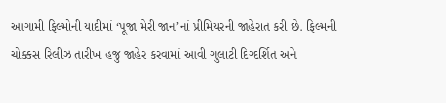આગામી ફિલ્મોની યાદીમાં ‘પૂજા મેરી જાન’નાં પ્રીમિયરની જાહેરાત કરી છે. ફિલ્મની ચોક્કસ રિલીઝ તારીખ હજુ જાહેર કરવામાં આવી ગુલાટી દિગ્દર્શિત અને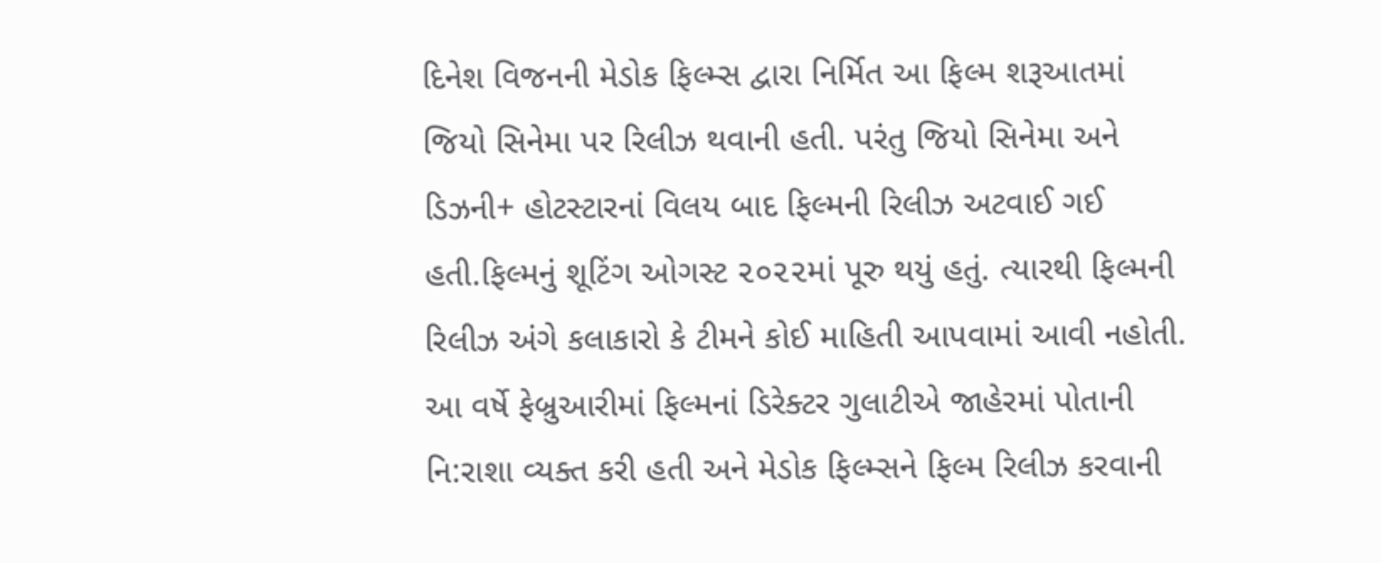દિનેશ વિજનની મેડોક ફિલ્મ્સ દ્વારા નિર્મિત આ ફિલ્મ શરૂઆતમાં જિયો સિનેમા પર રિલીઝ થવાની હતી. પરંતુ જિયો સિનેમા અને ડિઝની+ હોટસ્ટારનાં વિલય બાદ ફિલ્મની રિલીઝ અટવાઈ ગઈ હતી.ફિલ્મનું શૂટિંગ ઓગસ્ટ ૨૦૨૨માં પૂરુ થયું હતું. ત્યારથી ફિલ્મની રિલીઝ અંગે કલાકારો કે ટીમને કોઈ માહિતી આપવામાં આવી નહોતી. આ વર્ષે ફેબ્રુઆરીમાં ફિલ્મનાં ડિરેક્ટર ગુલાટીએ જાહેરમાં પોતાની નિ:રાશા વ્યક્ત કરી હતી અને મેડોક ફિલ્મ્સને ફિલ્મ રિલીઝ કરવાની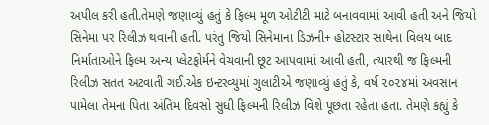અપીલ કરી હતી.તેમણે જણાવ્યું હતું કે ફિલ્મ મૂળ ઓટીટી માટે બનાવવામાં આવી હતી અને જિયો સિનેમા પર રિલીઝ થવાની હતી. પરંતુ જિયો સિનેમાના ડિઝની+ હોટસ્ટાર સાથેના વિલય બાદ નિર્માતાઓને ફિલ્મ અન્ય પ્લેટફોર્મને વેચવાની છૂટ આપવામાં આવી હતી, ત્યારથી જ ફિલ્મની રિલીઝ સતત અટવાતી ગઈ.એક ઇન્ટરવ્યુમાં ગુલાટીએ જણાવ્યું હતું કે, વર્ષ ૨૦૨૪માં અવસાન પામેલા તેમના પિતા અંતિમ દિવસો સુધી ફિલ્મની રિલીઝ વિશે પૂછતા રહેતા હતા. તેમણે કહ્યું કે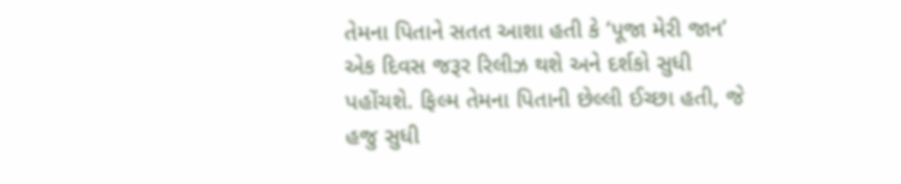તેમના પિતાને સતત આશા હતી કે ‘પૂજા મેરી જાન’ એક દિવસ જરૂર રિલીઝ થશે અને દર્શકો સુધી પહોંચશે. ફિલ્મ તેમના પિતાની છેલ્લી ઈચ્છા હતી, જે હજુ સુધી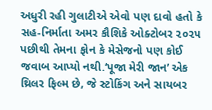અધુરી રહી ગુલાટીએ એવો પણ દાવો હતો કે સહ-નિર્માતા અમર કૌશિકે ઓક્ટોબર ૨૦૨૫ પછીથી તેમના ફોન કે મેસેજનો પણ કોઈ જવાબ આપ્યો નથી.‘પૂજા મેરી જાન’ એક થ્રિલર ફિલ્મ છે, જે સ્ટોકિંગ અને સાયબર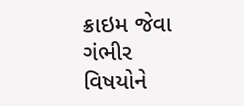ક્રાઇમ જેવા ગંભીર વિષયોને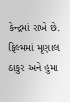કેન્દ્રમાં રાખે છે. ફિલ્મમાં મૃણાલ ઠાકુર અને હુમા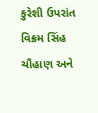કુરેશી ઉપરાંત વિક્રમ સિંહ ચૌહાણ અને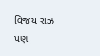વિજય રાઝ પણ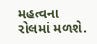મહત્વના રોલમાં મળશે.